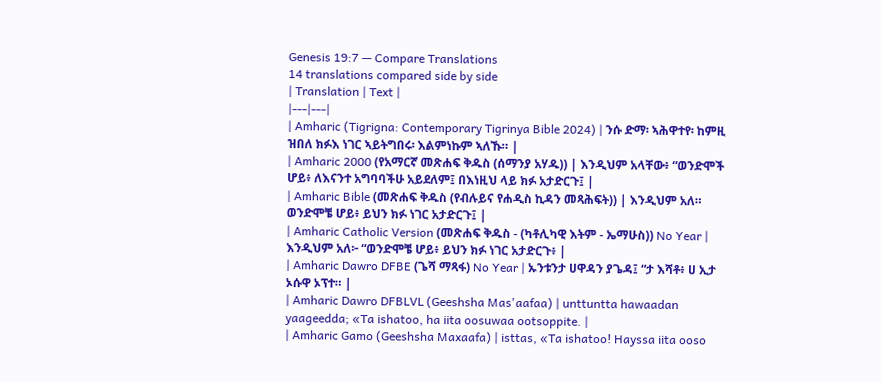Genesis 19:7 — Compare Translations
14 translations compared side by side
| Translation | Text |
|---|---|
| Amharic (Tigrigna: Contemporary Tigrinya Bible 2024) | ንሱ ድማ፡ ኣሕዋተየ፡ ከምዚ ዝበለ ክፉእ ነገር ኣይትግበሩ፡ እልምነኩም ኣለኹ። |
| Amharic 2000 (የአማርኛ መጽሐፍ ቅዱስ (ሰማንያ አሃዱ)) | እንዲህም አላቸው፥ “ወንድሞች ሆይ፥ ለእናንተ አግባባችሁ አይደለም፤ በእነዚህ ላይ ክፉ አታድርጉ፤ |
| Amharic Bible (መጽሐፍ ቅዱስ (የብሉይና የሐዲስ ኪዳን መጻሕፍት)) | እንዲህም አለ። ወንድሞቼ ሆይ፥ ይህን ክፉ ነገር አታድርጉ፤ |
| Amharic Catholic Version (መጽሐፍ ቅዱስ - (ካቶሊካዊ እትም - ኤማሁስ)) No Year | እንዲህም አለ፦ “ወንድሞቼ ሆይ፥ ይህን ክፉ ነገር አታድርጉ፥ |
| Amharic Dawro DFBE (ጌሻ ማጻፋ) No Year | ኡንቱንታ ሀዋዳን ያጌዳ፤ “ታ እሻቶ፥ ሀ ኢታ ኦሱዋ ኦፕተ። |
| Amharic Dawro DFBLVL (Geeshsha Mas'aafaa) | unttuntta hawaadan yaageedda; «Ta ishatoo, ha iita oosuwaa ootsoppite. |
| Amharic Gamo (Geeshsha Maxaafa) | isttas, «Ta ishatoo! Hayssa iita ooso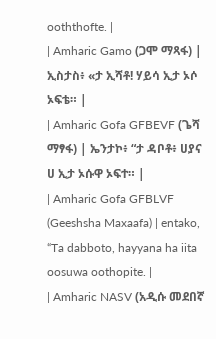ooththofte. |
| Amharic Gamo (ጋሞ ማጻፋ) | ኢስታስ፥ «ታ ኢሻቶ! ሃይሳ ኢታ ኦሶ ኦፍቴ። |
| Amharic Gofa GFBEVF (ጌሻ ማፃፋ) | ኤንታኮ፥ “ታ ዳቦቶ፥ ሀያና ሀ ኢታ ኦሱዋ ኦፍተ። |
| Amharic Gofa GFBLVF (Geeshsha Maxaafa) | entako, “Ta dabboto, hayyana ha iita oosuwa oothopite. |
| Amharic NASV (አዲሱ መደበኛ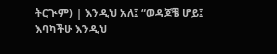ትርጒም) | እንዲህ አለ፤ “ወዳጆቼ ሆይ፤ እባካችሁ እንዲህ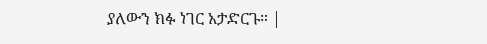ያለውን ክፉ ነገር አታድርጉ። |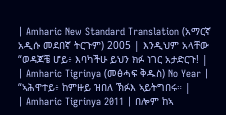| Amharic New Standard Translation (አማርኛ አዲሱ መደበኛ ትርጉም) 2005 | እንዲህም አላቸው “ወዳጆቼ ሆይ፥ እባካችሁ ይህን ክፉ ነገር አታድርጉ! |
| Amharic Tigrinya (መፅሓፍ ቅዱስ) No Year | “ኣሕዋተይ፥ ከምዙይ ዝበለ ኽፉእ ኣይትግበሩ። |
| Amharic Tigrinya 2011 | በሎም ከኣ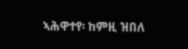ኣሕዋተየ፡ ከምዚ ዝበለ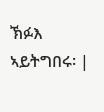ኽፉእ ኣይትግበሩ፡ |